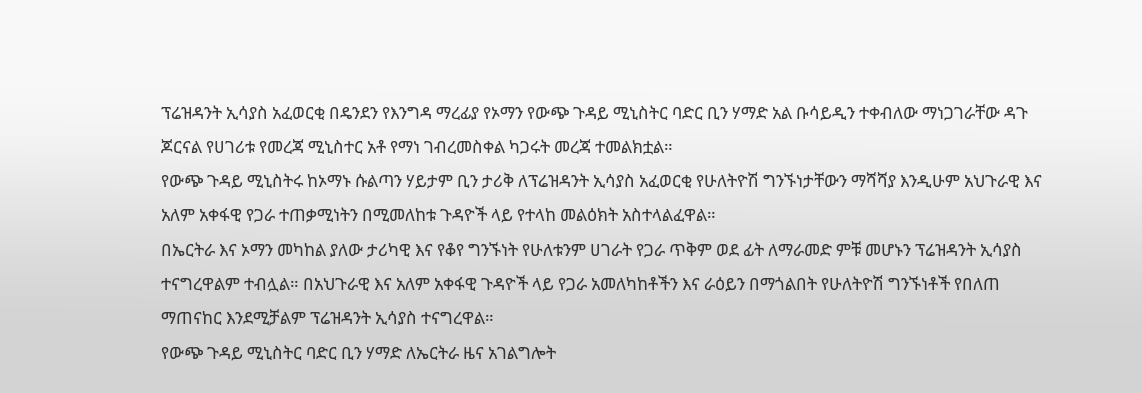ፕሬዝዳንት ኢሳያስ አፈወርቂ በዴንደን የእንግዳ ማረፊያ የኦማን የውጭ ጉዳይ ሚኒስትር ባድር ቢን ሃማድ አል ቡሳይዲን ተቀብለው ማነጋገራቸው ዳጉ ጆርናል የሀገሪቱ የመረጃ ሚኒስተር አቶ የማነ ገብረመስቀል ካጋሩት መረጃ ተመልክቷል።
የውጭ ጉዳይ ሚኒስትሩ ከኦማኑ ሱልጣን ሃይታም ቢን ታሪቅ ለፕሬዝዳንት ኢሳያስ አፈወርቂ የሁለትዮሽ ግንኙነታቸውን ማሻሻያ እንዲሁም አህጉራዊ እና አለም አቀፋዊ የጋራ ተጠቃሚነትን በሚመለከቱ ጉዳዮች ላይ የተላከ መልዕክት አስተላልፈዋል።
በኤርትራ እና ኦማን መካከል ያለው ታሪካዊ እና የቆየ ግንኙነት የሁለቱንም ሀገራት የጋራ ጥቅም ወደ ፊት ለማራመድ ምቹ መሆኑን ፕሬዝዳንት ኢሳያስ ተናግረዋልም ተብሏል። በአህጉራዊ እና አለም አቀፋዊ ጉዳዮች ላይ የጋራ አመለካከቶችን እና ራዕይን በማጎልበት የሁለትዮሽ ግንኙነቶች የበለጠ ማጠናከር እንደሚቻልም ፕሬዝዳንት ኢሳያስ ተናግረዋል።
የውጭ ጉዳይ ሚኒስትር ባድር ቢን ሃማድ ለኤርትራ ዜና አገልግሎት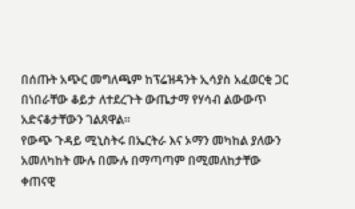በሰጡት አጭር መግለጫም ከፕሬዝዳንት ኢሳያስ አፈወርቂ ጋር በነበራቸው ቆይታ ለተደረጉት ውጤታማ የሃሳብ ልውውጥ አድናቆታቸውን ገልጸዋል።
የውጭ ጉዳይ ሚኒስትሩ በኤርትራ እና ኦማን መካከል ያለውን አመለካከት ሙሉ በሙሉ በማጣጣም በሚመለከታቸው ቀጠናዊ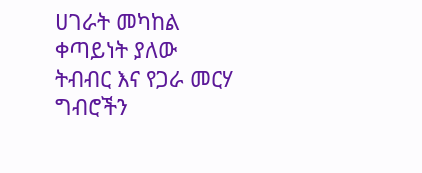ሀገራት መካከል ቀጣይነት ያለው ትብብር እና የጋራ መርሃ ግብሮችን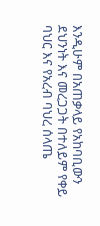እንዲሁም በአጠቃላይ የአከባቢውን ደህንነት እና መረጋጋት በተለይም የቀይ ባህር እና የአረብ ባህረ ሰላጤ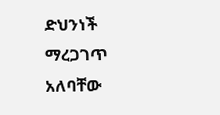ድህንነች ማረጋገጥ አለባቸው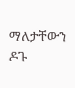ማለታቸውን ዶጉ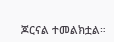ጆርናል ተመልክቷል።